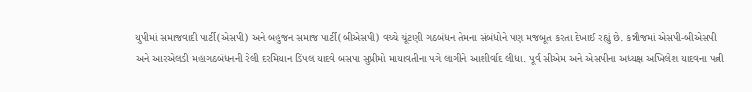યુપીમાં સમાજવાદી પાર્ટી(એસપી) અને બહુજન સમાજ પાર્ટી(બીએસપી) વચ્ચે ચૂંટણી ગઠબંધન તેમના સંબંધોને પણ મજબૂત કરતા દેખાઈ રહ્યું છે. કન્નૌજમાં એસપી-બીએસપી અને આરએલડી મહાગઠબંધનની રેલી દરમિયાન ડિંપલ યાદવે બસપા સુપ્રીમો માયાવતીના પગે લાગીને આશીર્વાદ લીધા. પૂર્વ સીએમ અને એસપીના અધ્યક્ષ અખિલેશ યાદવના પત્ની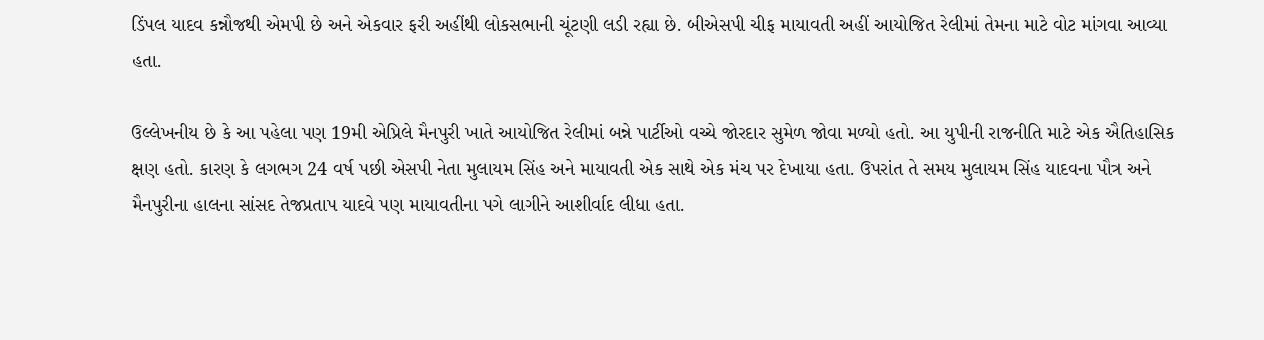ડિંપલ યાદવ કન્નૌજથી એમપી છે અને એકવાર ફરી અહીંથી લોકસભાની ચૂંટણી લડી રહ્યા છે. બીએસપી ચીફ માયાવતી અહીં આયોજિત રેલીમાં તેમના માટે વોટ માંગવા આવ્યા હતા.

ઉલ્લેખનીય છે કે આ પહેલા પણ 19મી એપ્રિલે મૈનપુરી ખાતે આયોજિત રેલીમાં બન્ને પાર્ટીઓ વચ્ચે જોરદાર સુમેળ જોવા મળ્યો હતો. આ યુપીની રાજનીતિ માટે એક ઐતિહાસિક ક્ષણ હતો. કારણ કે લગભગ 24 વર્ષ પછી એસપી નેતા મુલાયમ સિંહ અને માયાવતી એક સાથે એક મંચ પર દેખાયા હતા. ઉપરાંત તે સમય મુલાયમ સિંહ યાદવના પૌત્ર અને મૈનપુરીના હાલના સાંસદ તેજપ્રતાપ યાદવે પણ માયાવતીના પગે લાગીને આશીર્વાદ લીધા હતા.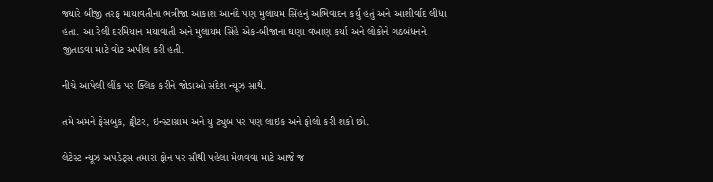જ્યારે બીજી તરફ માયાવતીના ભત્રીજા આકાશ આનંદે પણ મુલાયમ સિંહનું અભિવાદન કર્યું હતું અને આશીર્વાદ લીધા હતા. આ રેલી દરમિયાન મયાવાતી અને મુલાયમ સિંહે એક-બીજાના ઘણા વખાણ કર્યા અને લોકોને ગઠબંધનને જીતાડવા માટે વોટ અપીલ કરી હતી.

નીચે આપેલી લીંક પર ક્લિક કરીને જોડાઓ સંદેશ ન્યૂઝ સાથે.

તમે અમને ફેસબુક, ટ્વીટર, ઇન્સ્ટાગ્રામ અને યુ ટ્યુબ પર પણ લાઇક અને ફોલો કરી શકો છો.

લેટેસ્ટ ન્યૂઝ અપડેટ્સ તમારા ફોન પર સૌથી પહેલા મેળવવા માટે આજે જ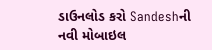ડાઉનલોડ કરો Sandeshની નવી મોબાઇલ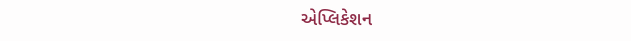એપ્લિકેશન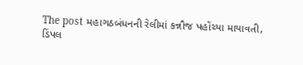The post મહાગઠબંધનની રેલીમાં કન્નૌજ પહોંચ્યા માયાવતી, ડિંપલ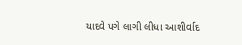યાદવે પગે લાગી લીધા આશીર્વાદ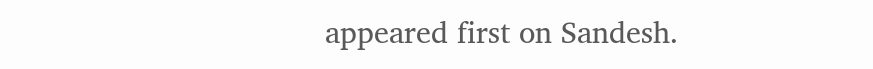appeared first on Sandesh.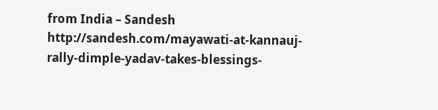from India – Sandesh http://sandesh.com/mayawati-at-kannauj-rally-dimple-yadav-takes-blessings-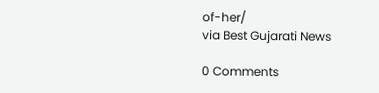of-her/
via Best Gujarati News

0 Comments